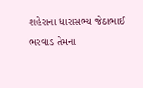શહેરાના ધારાસભ્ય જેઠાભાઈ ભરવાડ તેમના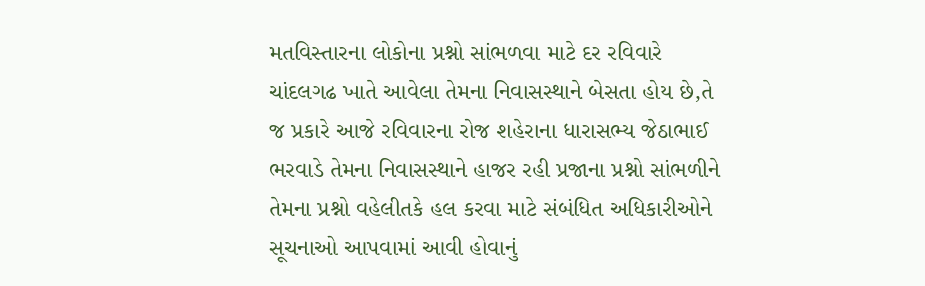મતવિસ્તારના લોકોના પ્રશ્નો સાંભળવા માટે દર રવિવારે ચાંદલગઢ ખાતે આવેલા તેમના નિવાસસ્થાને બેસતા હોય છે,તે જ પ્રકારે આજે રવિવારના રોજ શહેરાના ધારાસભ્ય જેઠાભાઈ ભરવાડે તેમના નિવાસસ્થાને હાજર રહી પ્રજાના પ્રશ્નો સાંભળીને તેમના પ્રશ્નો વહેલીતકે હલ કરવા માટે સંબંધિત અધિકારીઓને સૂચનાઓ આપવામાં આવી હોવાનું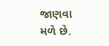જાણવા મળે છે.